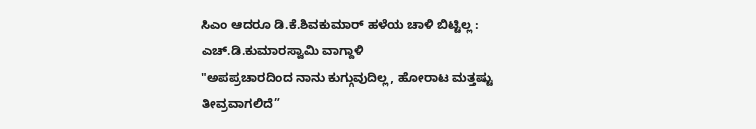ಸಿಎಂ ಆದರೂ ಡಿ.ಕೆ.ಶಿವಕುಮಾರ್ ಹಳೆಯ ಚಾಳಿ ಬಿಟ್ಟಿಲ್ಲ : ಎಚ್.ಡಿ.ಕುಮಾರಸ್ವಾಮಿ ವಾಗ್ದಾಳಿ
"ಅಪಪ್ರಚಾರದಿಂದ ನಾನು ಕುಗ್ಗುವುದಿಲ್ಲ, ಹೋರಾಟ ಮತ್ತಷ್ಟು ತೀವ್ರವಾಗಲಿದೆ”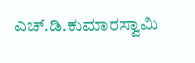ಎಚ್.ಡಿ.ಕುಮಾರಸ್ವಾಮಿ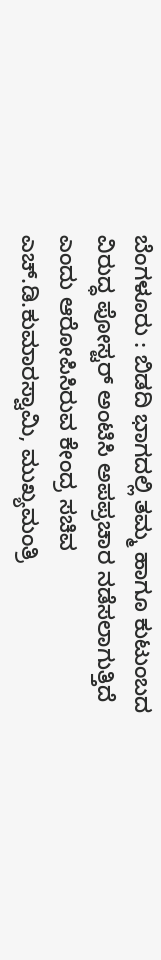ಬೆಂಗಳೂರು : ಬಿಡದಿ ಭಾಗದಲ್ಲಿ ತಮ್ಮ ಹಾಗೂ ಕುಟುಂಬದ ವಿರುದ್ಧ ಪೋಸ್ಟರ್ ಅಂಟಿಸಿ ಅಪಪ್ರಚಾರ ನಡೆಸಲಾಗುತ್ತಿದೆ ಎಂದು ಆರೋಪಿಸಿರುವ ಕೇಂದ್ರ ಸಚಿವ ಎಚ್.ಡಿ.ಕುಮಾರಸ್ವಾಮಿ, ಮುಖ್ಯಮಂತ್ರಿ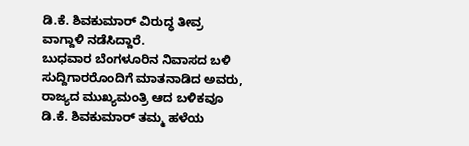ಡಿ.ಕೆ. ಶಿವಕುಮಾರ್ ವಿರುದ್ಧ ತೀವ್ರ ವಾಗ್ದಾಳಿ ನಡೆಸಿದ್ದಾರೆ.
ಬುಧವಾರ ಬೆಂಗಳೂರಿನ ನಿವಾಸದ ಬಳಿ ಸುದ್ದಿಗಾರರೊಂದಿಗೆ ಮಾತನಾಡಿದ ಅವರು, ರಾಜ್ಯದ ಮುಖ್ಯಮಂತ್ರಿ ಆದ ಬಳಿಕವೂ ಡಿ.ಕೆ. ಶಿವಕುಮಾರ್ ತಮ್ಮ ಹಳೆಯ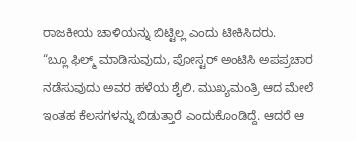ರಾಜಕೀಯ ಚಾಳಿಯನ್ನು ಬಿಟ್ಟಿಲ್ಲ ಎಂದು ಟೀಕಿಸಿದರು.
“ಬ್ಲೂ ಫಿಲ್ಮ್ ಮಾಡಿಸುವುದು, ಪೋಸ್ಟರ್ ಅಂಟಿಸಿ ಅಪಪ್ರಚಾರ ನಡೆಸುವುದು ಅವರ ಹಳೆಯ ಶೈಲಿ. ಮುಖ್ಯಮಂತ್ರಿ ಆದ ಮೇಲೆ ಇಂತಹ ಕೆಲಸಗಳನ್ನು ಬಿಡುತ್ತಾರೆ ಎಂದುಕೊಂಡಿದ್ದೆ. ಆದರೆ ಆ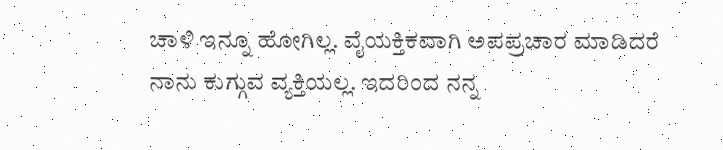ಚಾಳಿ ಇನ್ನೂ ಹೋಗಿಲ್ಲ. ವೈಯಕ್ತಿಕವಾಗಿ ಅಪಪ್ರಚಾರ ಮಾಡಿದರೆ ನಾನು ಕುಗ್ಗುವ ವ್ಯಕ್ತಿಯಲ್ಲ. ಇದರಿಂದ ನನ್ನ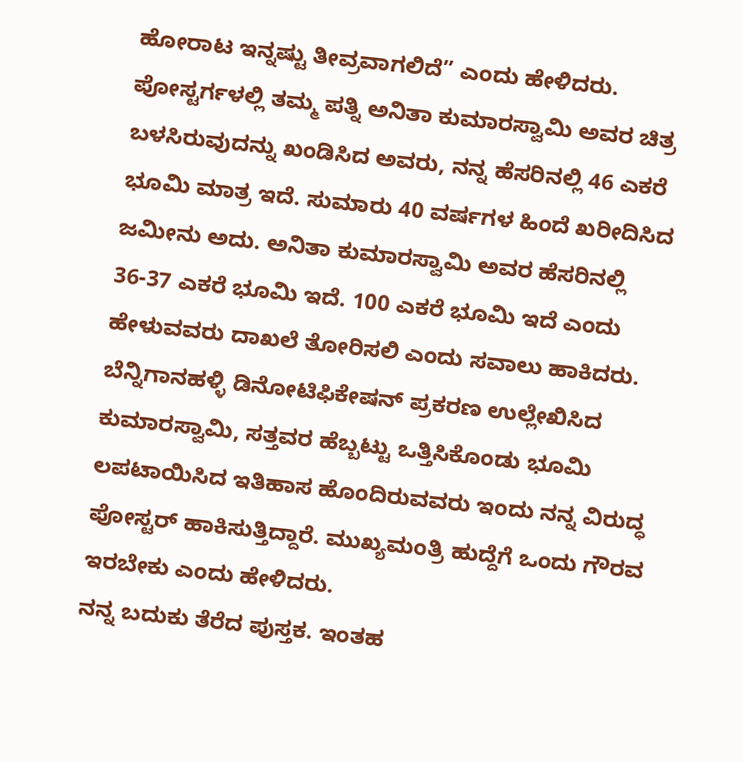ಹೋರಾಟ ಇನ್ನಷ್ಟು ತೀವ್ರವಾಗಲಿದೆ” ಎಂದು ಹೇಳಿದರು.
ಪೋಸ್ಟರ್ಗಳಲ್ಲಿ ತಮ್ಮ ಪತ್ನಿ ಅನಿತಾ ಕುಮಾರಸ್ವಾಮಿ ಅವರ ಚಿತ್ರ ಬಳಸಿರುವುದನ್ನು ಖಂಡಿಸಿದ ಅವರು, ನನ್ನ ಹೆಸರಿನಲ್ಲಿ 46 ಎಕರೆ ಭೂಮಿ ಮಾತ್ರ ಇದೆ. ಸುಮಾರು 40 ವರ್ಷಗಳ ಹಿಂದೆ ಖರೀದಿಸಿದ ಜಮೀನು ಅದು. ಅನಿತಾ ಕುಮಾರಸ್ವಾಮಿ ಅವರ ಹೆಸರಿನಲ್ಲಿ 36-37 ಎಕರೆ ಭೂಮಿ ಇದೆ. 100 ಎಕರೆ ಭೂಮಿ ಇದೆ ಎಂದು ಹೇಳುವವರು ದಾಖಲೆ ತೋರಿಸಲಿ ಎಂದು ಸವಾಲು ಹಾಕಿದರು.
ಬೆನ್ನಿಗಾನಹಳ್ಳಿ ಡಿನೋಟಿಫಿಕೇಷನ್ ಪ್ರಕರಣ ಉಲ್ಲೇಖಿಸಿದ ಕುಮಾರಸ್ವಾಮಿ, ಸತ್ತವರ ಹೆಬ್ಬಟ್ಟು ಒತ್ತಿಸಿಕೊಂಡು ಭೂಮಿ ಲಪಟಾಯಿಸಿದ ಇತಿಹಾಸ ಹೊಂದಿರುವವರು ಇಂದು ನನ್ನ ವಿರುದ್ಧ ಪೋಸ್ಟರ್ ಹಾಕಿಸುತ್ತಿದ್ದಾರೆ. ಮುಖ್ಯಮಂತ್ರಿ ಹುದ್ದೆಗೆ ಒಂದು ಗೌರವ ಇರಬೇಕು ಎಂದು ಹೇಳಿದರು.
ನನ್ನ ಬದುಕು ತೆರೆದ ಪುಸ್ತಕ. ಇಂತಹ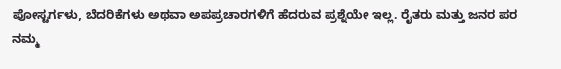ಪೋಸ್ಟರ್ಗಳು, ಬೆದರಿಕೆಗಳು ಅಥವಾ ಅಪಪ್ರಚಾರಗಳಿಗೆ ಹೆದರುವ ಪ್ರಶ್ನೆಯೇ ಇಲ್ಲ. ರೈತರು ಮತ್ತು ಜನರ ಪರ ನಮ್ಮ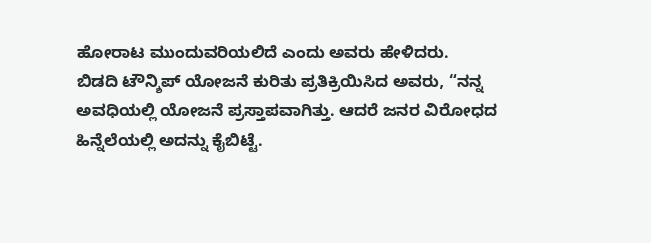ಹೋರಾಟ ಮುಂದುವರಿಯಲಿದೆ ಎಂದು ಅವರು ಹೇಳಿದರು.
ಬಿಡದಿ ಟೌನ್ಶಿಪ್ ಯೋಜನೆ ಕುರಿತು ಪ್ರತಿಕ್ರಿಯಿಸಿದ ಅವರು, “ನನ್ನ ಅವಧಿಯಲ್ಲಿ ಯೋಜನೆ ಪ್ರಸ್ತಾಪವಾಗಿತ್ತು. ಆದರೆ ಜನರ ವಿರೋಧದ ಹಿನ್ನೆಲೆಯಲ್ಲಿ ಅದನ್ನು ಕೈಬಿಟ್ಟೆ.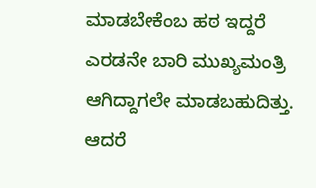ಮಾಡಬೇಕೆಂಬ ಹಠ ಇದ್ದರೆ ಎರಡನೇ ಬಾರಿ ಮುಖ್ಯಮಂತ್ರಿ ಆಗಿದ್ದಾಗಲೇ ಮಾಡಬಹುದಿತ್ತು. ಆದರೆ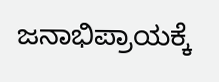ಜನಾಭಿಪ್ರಾಯಕ್ಕೆ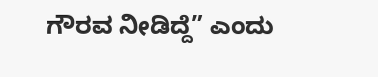ಗೌರವ ನೀಡಿದ್ದೆ” ಎಂದು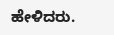ಹೇಳಿದರು.